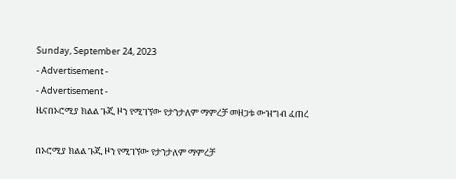Sunday, September 24, 2023
- Advertisement -
- Advertisement -
ዜናበኦሮሚያ ክልል ጉጂ ዞን የሚገኘው የታንታለም ማምረቻ መዘጋቱ ውዝግብ ፈጠረ

በኦሮሚያ ክልል ጉጂ ዞን የሚገኘው የታንታለም ማምረቻ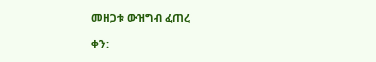መዘጋቱ ውዝግብ ፈጠረ

ቀን: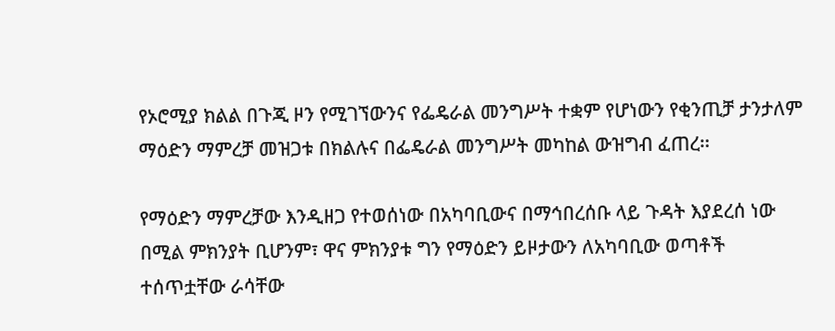የኦሮሚያ ክልል በጉጂ ዞን የሚገኘውንና የፌዴራል መንግሥት ተቋም የሆነውን የቂንጢቻ ታንታለም ማዕድን ማምረቻ መዝጋቱ በክልሉና በፌዴራል መንግሥት መካከል ውዝግብ ፈጠረ፡፡

የማዕድን ማምረቻው እንዲዘጋ የተወሰነው በአካባቢውና በማኅበረሰቡ ላይ ጉዳት እያደረሰ ነው በሚል ምክንያት ቢሆንም፣ ዋና ምክንያቱ ግን የማዕድን ይዞታውን ለአካባቢው ወጣቶች ተሰጥቷቸው ራሳቸው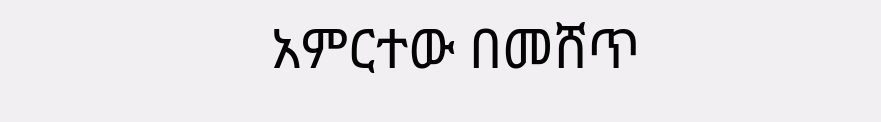አምርተው በመሸጥ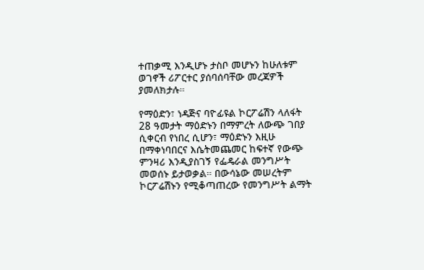ተጠቃሚ እንዲሆኑ ታስቦ መሆኑን ከሁለቱም ወገኖች ሪፖርተር ያሰባሰባቸው መረጃዎች ያመለክታሉ።

የማዕድን፣ ነዳጅና ባዮፊዩል ኮርፖሬሽን ላለፋት 28 ዓመታት ማዕድኑን በማምረት ለውጭ ገበያ ሲቀርብ የነበረ ሲሆን፣ ማዕድኑን እዚሁ በማቀነባበርና እሴትመጨመር ከፍተኛ የውጭ ምንዛሪ እንዲያስገኝ የፌዴራል መንግሥት መወሰኑ ይታወቃል። በውሳኔው መሠረትም ኮርፖሬሽኑን የሚቆጣጠረው የመንግሥት ልማት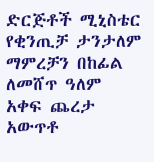ድርጅቶች ሚኒስቴር የቂንጢቻ ታንታለም ማምረቻን በከፊል ለመሸጥ ዓለም አቀፍ ጨረታ አውጥቶ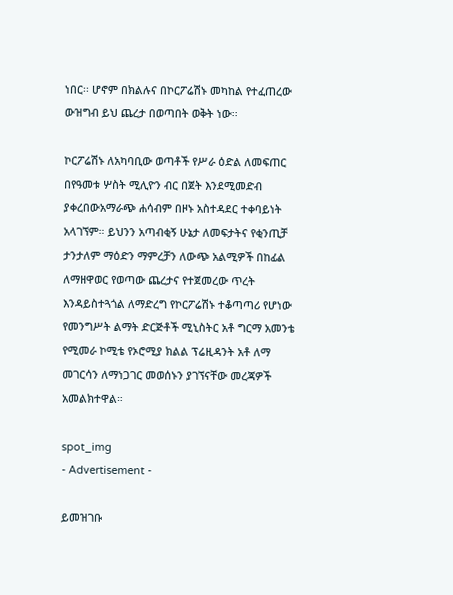ነበር፡፡ ሆኖም በክልሉና በኮርፖሬሽኑ መካከል የተፈጠረው ውዝግብ ይህ ጨረታ በወጣበት ወቅት ነው፡፡

ኮርፖሬሽኑ ለአካባቢው ወጣቶች የሥራ ዕድል ለመፍጠር በየዓመቱ ሦስት ሚሊዮን ብር በጀት እንደሚመድብ ያቀረበውአማራጭ ሐሳብም በዞኑ አስተዳደር ተቀባይነት አላገኘም። ይህንን አጣብቂኝ ሁኔታ ለመፍታትና የቂንጢቻ ታንታለም ማዕድን ማምረቻን ለውጭ አልሚዎች በከፊል ለማዘዋወር የወጣው ጨረታና የተጀመረው ጥረት እንዳይስተጓጎል ለማድረግ የኮርፖሬሽኑ ተቆጣጣሪ የሆነው የመንግሥት ልማት ድርጅቶች ሚኒስትር አቶ ግርማ አመንቴ የሚመራ ኮሚቴ የኦሮሚያ ክልል ፕሬዚዳንት አቶ ለማ መገርሳን ለማነጋገር መወሰኑን ያገኘናቸው መረጃዎች አመልክተዋል።

spot_img
- Advertisement -

ይመዝገቡ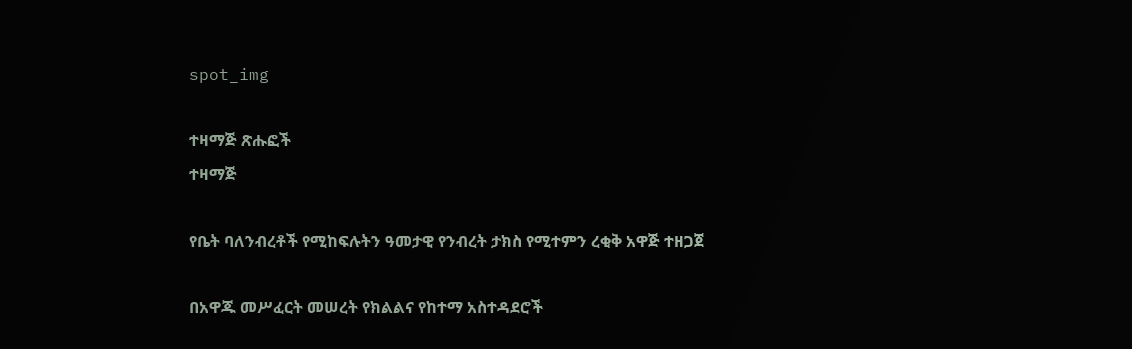spot_img

ተዛማጅ ጽሑፎች
ተዛማጅ

የቤት ባለንብረቶች የሚከፍሉትን ዓመታዊ የንብረት ታክስ የሚተምን ረቂቅ አዋጅ ተዘጋጀ

በአዋጁ መሥፈርት መሠረት የክልልና የከተማ አስተዳደሮች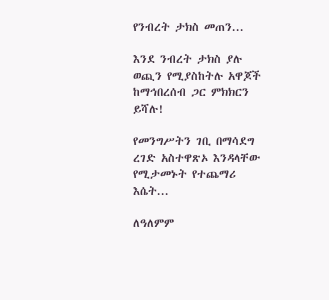የንብረት ታክስ መጠን...

እንደ ንብረት ታክስ ያሉ ወጪን የሚያስከትሉ አዋጆች ከማኅበረሰብ ጋር ምክክርን ይሻሉ!

የመንግሥትን ገቢ በማሳደግ ረገድ አስተዋጽኦ እንዳላቸው የሚታመኑት የተጨማሪ እሴት...

ለዓለምም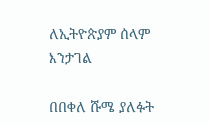ለኢትዮጵያም ሰላም እንታገል

በበቀለ ሹሜ ያለፉት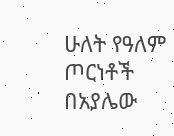ሁለት የዓለም ጦርነቶች በአያሌው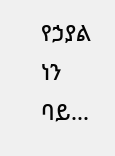የኃያል ነን ባይ...